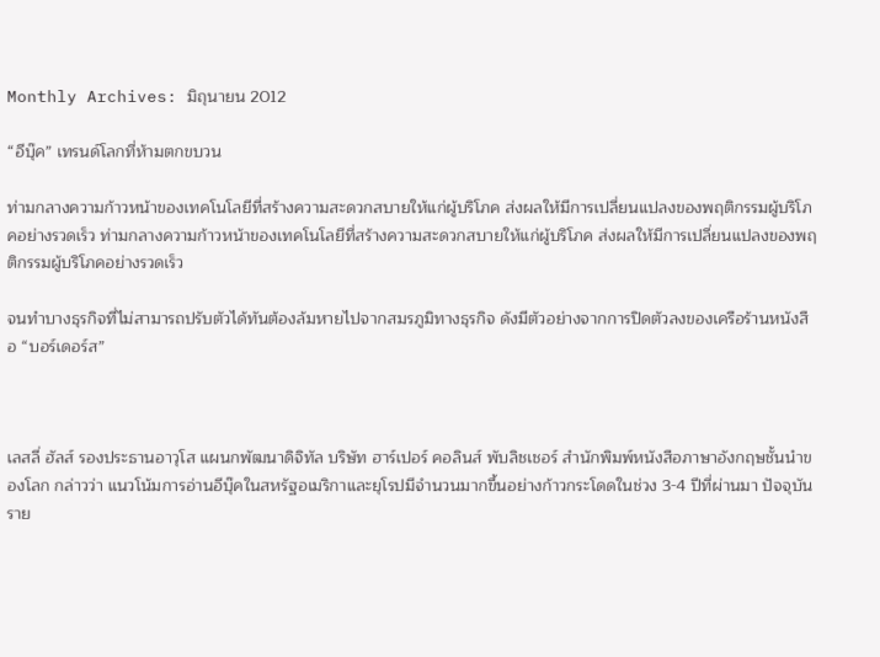Monthly Archives: มิถุนายน 2012

“อีบุ๊ค” เทรนด์โลกที่ห้ามตกขบวน

ท่ามกลางความก้าวหน้าของเทคโนโลยีที่สร้างความสะดวกสบายให้แก่ผู้บริโภค ส่งผลให้มีการเปลี่ยนแปลงของพฤติกรรมผู้บริโภคอย่างรวดเร็ว ท่ามกลางความก้าวหน้าของเทคโนโลยีที่สร้างความสะดวกสบายให้แก่ผู้บริโภค ส่งผลให้มีการเปลี่ยนแปลงของพฤติกรรมผู้บริโภคอย่างรวดเร็ว

จนทำบางธุรกิจที่ไม่สามารถปรับตัวได้ทันต้องล้มหายไปจากสมรภูมิทางธุรกิจ ดังมีตัวอย่างจากการปิดตัวลงของเครือร้านหนังสือ “บอร์เดอร์ส”



เลสลี่ ฮัลส์ รองประธานอาวุโส แผนกพัฒนาดิจิทัล บริษัท ฮาร์เปอร์ คอลินส์ พับลิชเชอร์ สำนักพิมพ์หนังสือภาษาอังกฤษชั้นนำของโลก กล่าวว่า แนวโน้มการอ่านอีบุ๊คในสหรัฐอเมริกาและยุโรปมีจำนวนมากขึ้นอย่างก้าวกระโดดในช่วง 3-4 ปีที่ผ่านมา ปัจจุบันราย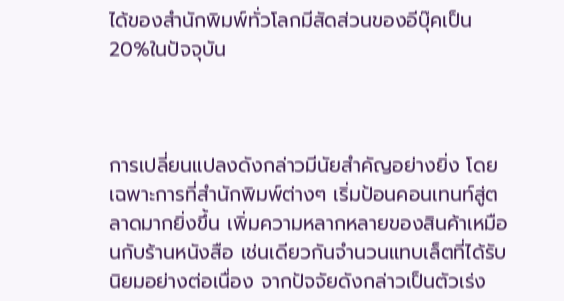ได้ของสำนักพิมพ์ทั่วโลกมีสัดส่วนของอีบุ๊คเป็น 20%ในปัจจุบัน



การเปลี่ยนแปลงดังกล่าวมีนัยสำคัญอย่างยิ่ง โดยเฉพาะการที่สำนักพิมพ์ต่างๆ เริ่มป้อนคอนเทนท์สู่ตลาดมากยิ่งขึ้น เพิ่มความหลากหลายของสินค้าเหมือนกับร้านหนังสือ เช่นเดียวกันจำนวนแทบเล็ตที่ได้รับนิยมอย่างต่อเนื่อง จากปัจจัยดังกล่าวเป็นตัวเร่ง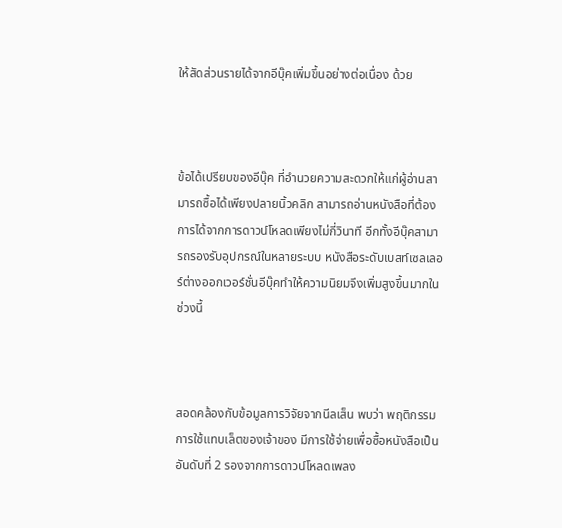ให้สัดส่วนรายได้จากอีบุ๊คเพิ่มขึ้นอย่างต่อเนื่อง ด้วย



ข้อได้เปรียบของอีบุ๊ค ที่อำนวยความสะดวกให้แก่ผู้อ่านสามารถซื้อได้เพียงปลายนิ้วคลิก สามารถอ่านหนังสือที่ต้องการได้จากการดาวน์โหลดเพียงไม่กี่วินาที อีกทั้งอีบุ๊คสามารถรองรับอุปกรณ์ในหลายระบบ หนังสือระดับเบสท์เซลเลอร์ต่างออกเวอร์ชั่นอีบุ๊คทำให้ความนิยมจึงเพิ่มสูงขึ้นมากในช่วงนี้



สอดคล้องกับข้อมูลการวิจัยจากนีลเส็น พบว่า พฤติกรรมการใช้แทบเล็ตของเจ้าของ มีการใช้จ่ายเพื่อซื้อหนังสือเป็นอันดับที่ 2 รองจากการดาวน์โหลดเพลง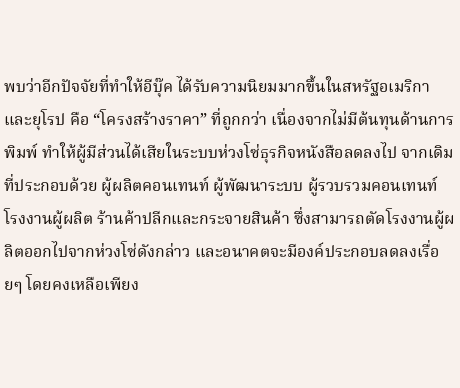พบว่าอีกปัจจัยที่ทำให้อีบุ๊ค ได้รับความนิยมมากขึ้นในสหรัฐอเมริกาและยุโรป คือ “โครงสร้างราคา” ที่ถูกกว่า เนื่องจากไม่มีต้นทุนด้านการพิมพ์ ทำให้ผู้มีส่วนได้เสียในระบบห่วงโซ่ธุรกิจหนังสือลดลงไป จากเดิมที่ประกอบด้วย ผู้ผลิตคอนเทนท์ ผู้พัฒนาระบบ ผู้รวบรวมคอนเทนท์ โรงงานผู้ผลิต ร้านค้าปลีกและกระจายสินค้า ซึ่งสามารถตัดโรงงานผู้ผลิตออกไปจากห่วงโซ่ดังกล่าว และอนาคตจะมีองค์ประกอบลดลงเรื่อยๆ โดยคงเหลือเพียง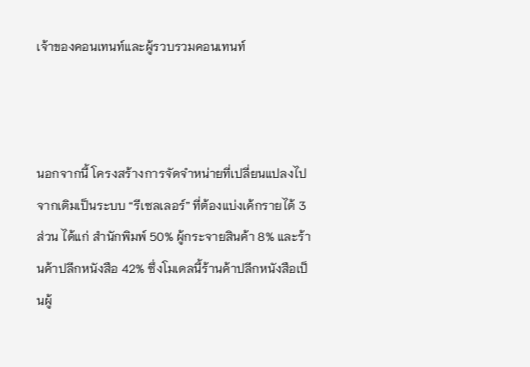เจ้าของคอนเทนท์และผู้รวบรวมคอนเทนท์



นอกจากนี้ โครงสร้างการจัดจำหน่ายที่เปลี่ยนแปลงไป จากเดิมเป็นระบบ “รีเซลเลอร์” ที่ต้องแบ่งเค้กรายได้ 3 ส่วน ได้แก่ สำนักพิมพ์ 50% ผู้กระจายสินค้า 8% และร้านค้าปลีกหนังสือ 42% ซึ่งโมเดลนี้ร้านค้าปลีกหนังสือเป็นผู้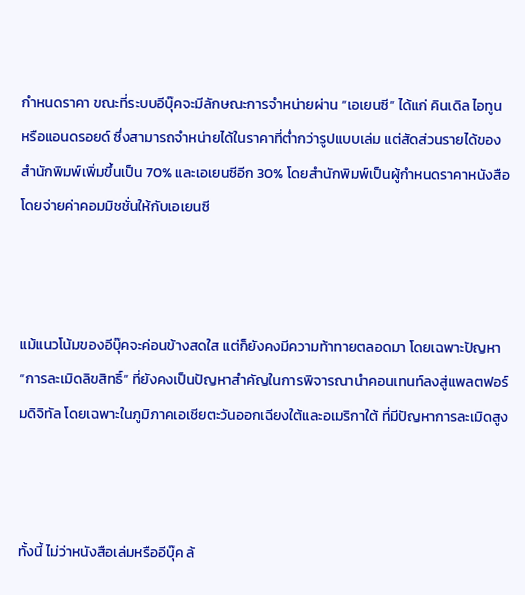กำหนดราคา ขณะที่ระบบอีบุ๊คจะมีลักษณะการจำหน่ายผ่าน “เอเยนซี” ได้แก่ คินเดิล ไอทูน หรือแอนดรอยด์ ซึ่งสามารถจำหน่ายได้ในราคาที่ต่ำกว่ารูปแบบเล่ม แต่สัดส่วนรายได้ของสำนักพิมพ์เพิ่มขึ้นเป็น 70% และเอเยนซีอีก 30% โดยสำนักพิมพ์เป็นผู้กำหนดราคาหนังสือ โดยจ่ายค่าคอมมิชชั่นให้กับเอเยนซี



แม้แนวโน้มของอีบุ๊คจะค่อนข้างสดใส แต่ก็ยังคงมีความท้าทายตลอดมา โดยเฉพาะปัญหา “การละเมิดลิขสิทธิ์” ที่ยังคงเป็นปัญหาสำคัญในการพิจารณานำคอนเทนท์ลงสู่แพลตฟอร์มดิจิทัล โดยเฉพาะในภูมิภาคเอเชียตะวันออกเฉียงใต้และอเมริกาใต้ ที่มีปัญหาการละเมิดสูง



ทั้งนี้ ไม่ว่าหนังสือเล่มหรืออีบุ๊ค ล้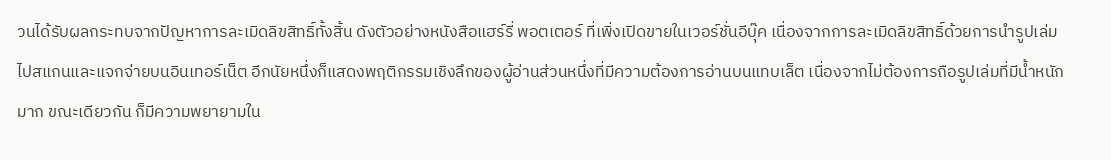วนได้รับผลกระทบจากปัญหาการละเมิดลิขสิทธิ์ทั้งสิ้น ดังตัวอย่างหนังสือแฮร์รี่ พอตเตอร์ ที่เพิ่งเปิดขายในเวอร์ชั่นอีบุ๊ค เนื่องจากการละเมิดลิขสิทธิ์ด้วยการนำรูปเล่มไปสแกนและแจกจ่ายบนอินเทอร์เน็ต อีกนัยหนึ่งก็แสดงพฤติกรรมเชิงลึกของผู้อ่านส่วนหนึ่งที่มีความต้องการอ่านบนแทบเล็ต เนื่องจากไม่ต้องการถือรูปเล่มที่มีน้ำหนักมาก ขณะเดียวกัน ก็มีความพยายามใน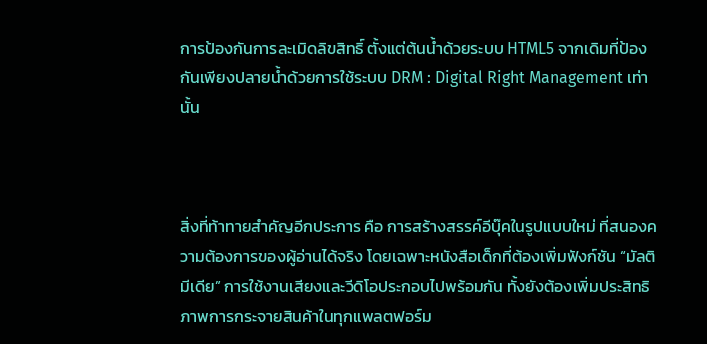การป้องกันการละเมิดลิขสิทธิ์ ตั้งแต่ต้นน้ำด้วยระบบ HTML5 จากเดิมที่ป้องกันเพียงปลายน้ำด้วยการใช้ระบบ DRM : Digital Right Management เท่านั้น



สิ่งที่ท้าทายสำคัญอีกประการ คือ การสร้างสรรค์อีบุ๊คในรูปแบบใหม่ ที่สนองความต้องการของผู้อ่านได้จริง โดยเฉพาะหนังสือเด็กที่ต้องเพิ่มฟังก์ชัน “มัลติมีเดีย” การใช้งานเสียงและวีดิโอประกอบไปพร้อมกัน ทั้งยังต้องเพิ่มประสิทธิภาพการกระจายสินค้าในทุกแพลตฟอร์ม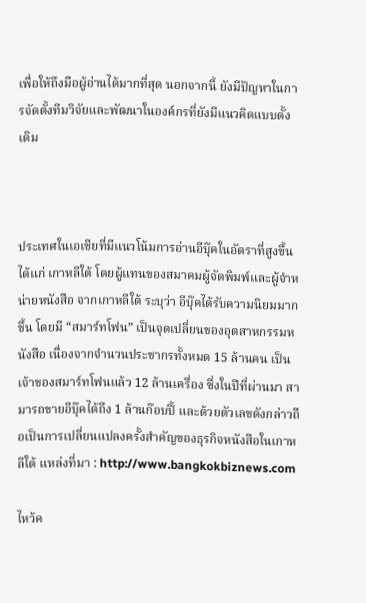เพื่อให้ถึงมือผู้อ่านได้มากที่สุด นอกจากนี้ ยังมีปัญหาในการจัดตั้งทีมวิจัยและพัฒนาในองค์กรที่ยังมีแนวคิดแบบดั้งเดิม



ประเทศในเอเชียที่มีแนวโน้มการอ่านอีบุ๊คในอัตราที่สูงขึ้น ได้แก่ เกาหลีใต้ โดยผู้แทนของสมาคมผู้จัดพิมพ์และผู้จำหน่ายหนังสือ จากเกาหลีใต้ ระบุว่า อีบุ๊คได้รับความนิยมมากขึ้น โดยมี “สมาร์ทโฟน” เป็นจุดเปลี่ยนของอุตสาหกรรมหนังสือ เนื่องจากจำนวนประชากรทั้งหมด 15 ล้านคน เป็นเจ้าของสมาร์ทโฟนแล้ว 12 ล้านเครื่อง ซึ่งในปีที่ผ่านมา สามารถขายอีบุ๊คได้ถึง 1 ล้านก๊อบปี้ และด้วยตัวเลขดังกล่าวถือเป็นการเปลี่ยนแปลงครั้งสำคัญของธุรกิจหนังสือในเกาหลีใต้ แหล่งที่มา : http://www.bangkokbiznews.com

ไหว้ค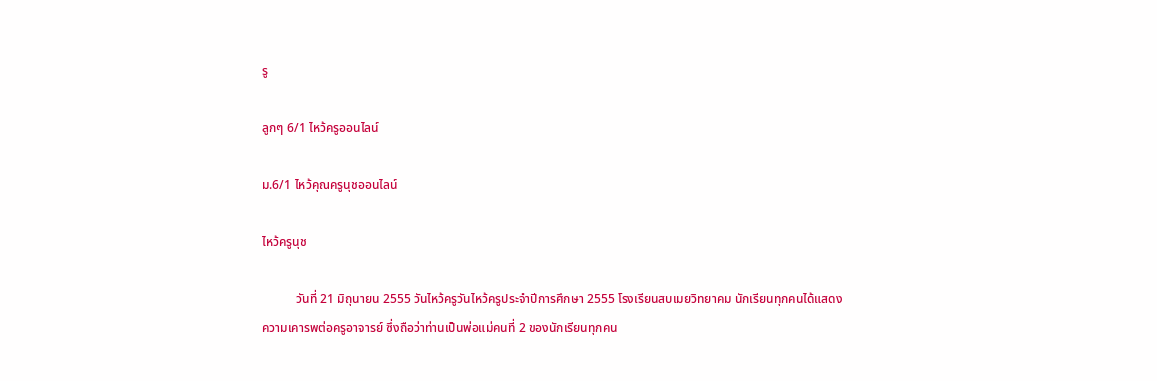รู

ลูกๆ 6/1 ไหว้ครูออนไลน์

ม.6/1 ไหว้คุณครูนุชออนไลน์

ไหว้ครูนุช

           วันที่ 21 มิถุนายน 2555 วันไหว้ครูวันไหว้ครูประจำปีการศึกษา 2555 โรงเรียนสบเมยวิทยาคม นักเรียนทุกคนได้แสดงความเคารพต่อครูอาจารย์ ซึ่งถือว่าท่านเป็นพ่อแม่คนที่ 2 ของนักเรียนทุกคน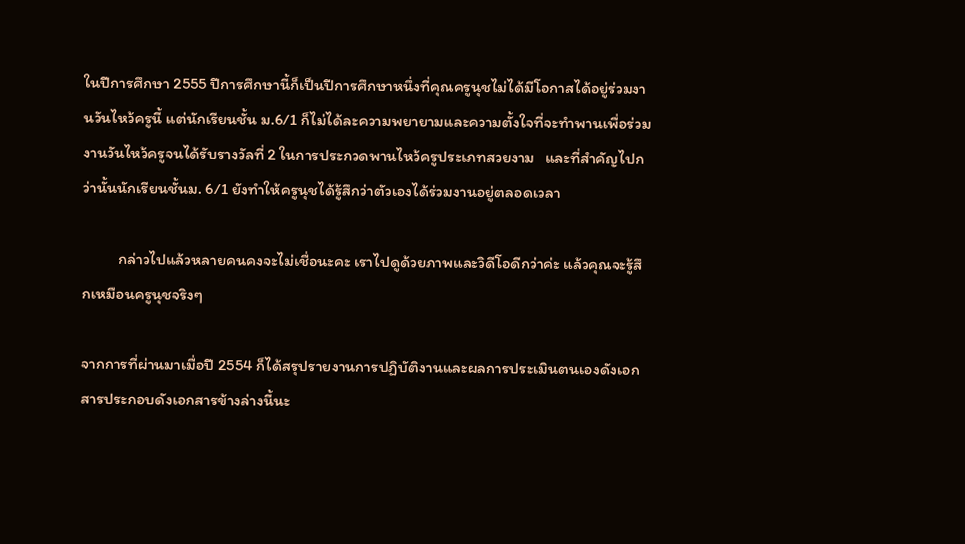ในปีการศึกษา 2555 ปีการศึกษานี้ก็เป็นปีการศึกษาหนึ่งที่คุณครูนุชไม่ได้มีโอกาสได้อยู่ร่วมงานวันไหว้ครูนี้ แต่นักเรียนชั้น ม.6/1 ก็ไม่ได้ละความพยายามและความตั้งใจที่จะทำพานเพื่อร่วมงานวันไหว้ครูจนได้รับรางวัลที่ 2 ในการประกวดพานไหว้ครูประเภทสวยงาม   และที่สำคัญไปกว่านั้นนักเรียนชั้นม. 6/1 ยังทำให้ครูนุชได้รู้สึกว่าตัวเองได้ร่วมงานอยู่ตลอดเวลา

          กล่าวไปแล้วหลายคนคงจะไม่เชื่อนะคะ เราไปดูด้วยภาพและวิดีโอดีกว่าค่ะ แล้วคุณจะรู้สึกเหมือนครูนุชจริงๆ

จากการที่ผ่านมาเมื่อปี 2554 ก็ได้สรุปรายงานการปฏิบัติงานและผลการประเมินตนเองดังเอกสารประกอบดังเอกสารข้างล่างนี้นะ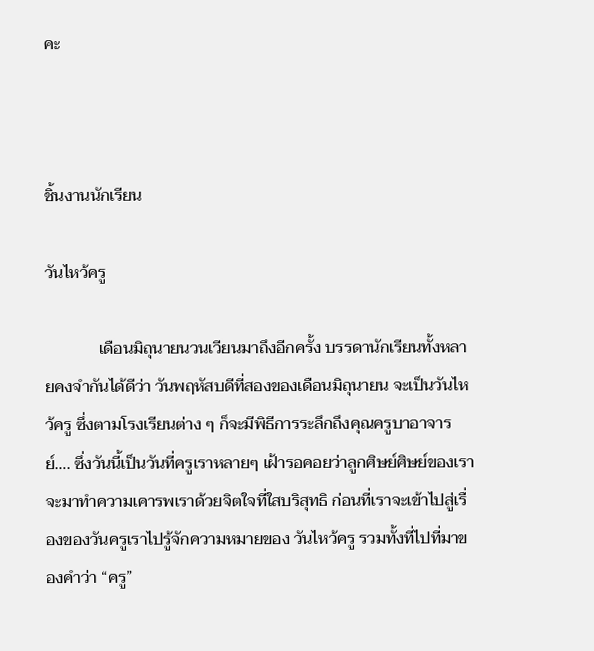คะ



ชิ้นงานนักเรียน

วันไหว้ครู

             เดือนมิถุนายนวนเวียนมาถึงอีกครั้ง บรรดานักเรียนทั้งหลายคงจำกันได้ดีว่า วันพฤหัสบดีที่สองของเดือนมิถุนายน จะเป็นวันไหว้ครู ซึ่งตามโรงเรียนต่าง ๆ ก็จะมีพิธีการระลึกถึงคุณครูบาอาจารย์…. ซึ่งวันนี้เป็นวันที่ครูเราหลายๆ เฝ้ารอคอยว่าลูกศิษย์ศิษย์ของเราจะมาทำความเคารพเราด้วยจิตใจที่ใสบริสุทธิ ก่อนที่เราจะเข้าไปสู่เรื่องของวันครูเราไปรู้จักความหมายของ วันไหว้ครู รวมทั้งที่ไปที่มาของคำว่า “ครู”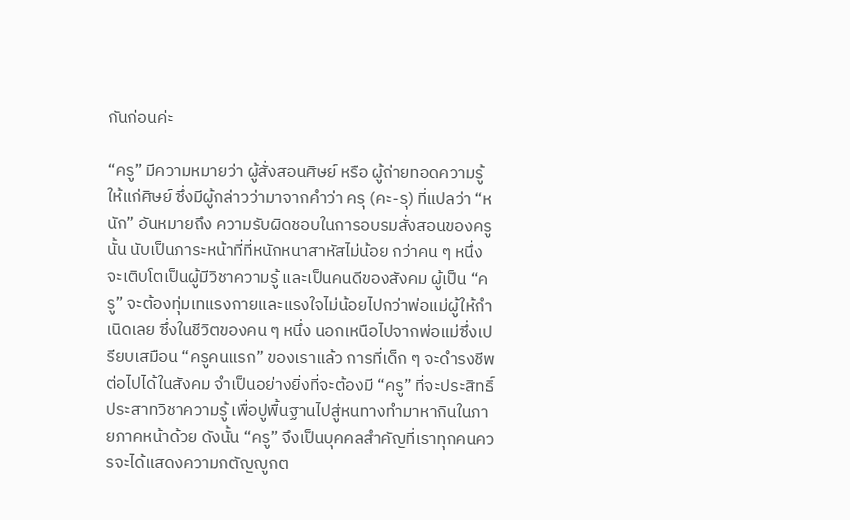กันก่อนค่ะ

“ครู” มีความหมายว่า ผู้สั่งสอนศิษย์ หรือ ผู้ถ่ายทอดความรู้ให้แก่ศิษย์ ซึ่งมีผู้กล่าวว่ามาจากคำว่า ครุ (คะ-รุ) ที่แปลว่า “หนัก” อันหมายถึง ความรับผิดชอบในการอบรมสั่งสอนของครูนั้น นับเป็นภาระหน้าที่ที่หนักหนาสาหัสไม่น้อย กว่าคน ๆ หนึ่งจะเติบโตเป็นผู้มีวิชาความรู้ และเป็นคนดีของสังคม ผู้เป็น “ครู” จะต้องทุ่มเทแรงกายและแรงใจไม่น้อยไปกว่าพ่อแม่ผู้ให้กำเนิดเลย ซึ่งในชีวิตของคน ๆ หนึ่ง นอกเหนือไปจากพ่อแม่ซึ่งเปรียบเสมือน “ครูคนแรก” ของเราแล้ว การที่เด็ก ๆ จะดำรงชีพต่อไปได้ในสังคม จำเป็นอย่างยิ่งที่จะต้องมี “ครู” ที่จะประสิทธิ์ประสาทวิชาความรู้ เพื่อปูพื้นฐานไปสู่หนทางทำมาหากินในภายภาคหน้าด้วย ดังนั้น “ครู” จึงเป็นบุคคลสำคัญที่เราทุกคนควรจะได้แสดงความกตัญญูกต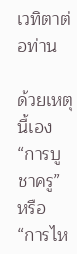เวทิตาต่อท่าน

ด้วยเหตุนี้เอง “การบูชาครู” หรือ “การไห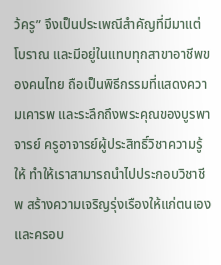ว้ครู” จึงเป็นประเพณีสำคัญที่มีมาแต่โบราณ และมีอยู่ในแทบทุกสาขาอาชีพของคนไทย ถือเป็นพิธีกรรมที่แสดงความเคารพ และระลึกถึงพระคุณของบูรพาจารย์ ครูอาจารย์ผู้ประสิทธิ์วิชาความรู้ให้ ทำให้เราสามารถนำไปประกอบวิชาชีพ สร้างความเจริญรุ่งเรืองให้แก่ตนเองและครอบ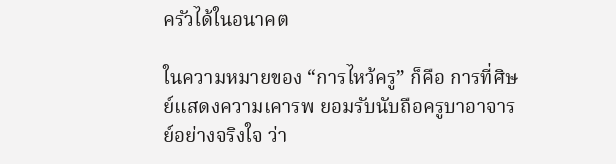ครัวได้ในอนาคต

ในความหมายของ “การไหว้ครู” ก็คือ การที่ศิษย์แสดงความเคารพ ยอมรับนับถือครูบาอาจารย์อย่างจริงใจ ว่า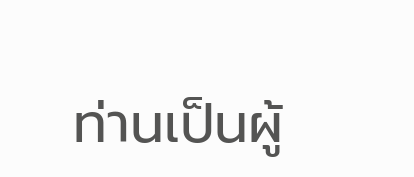ท่านเป็นผู้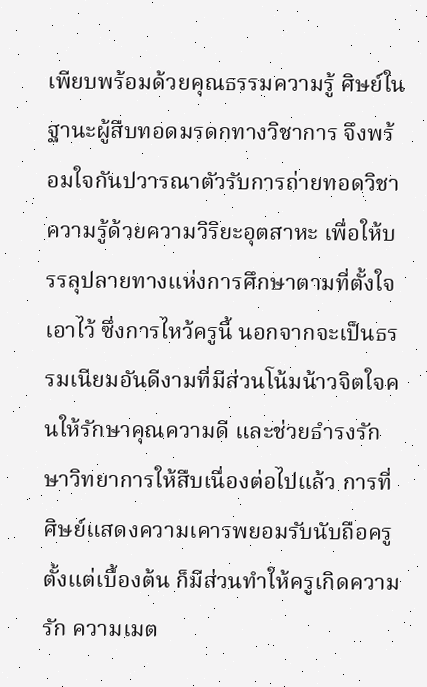เพียบพร้อมด้วยคุณธรรมความรู้ ศิษย์ในฐานะผู้สืบทอดมรดกทางวิชาการ จึงพร้อมใจกันปวารณาตัวรับการถ่ายทอดวิชาความรู้ด้วยความวิริยะอุตสาหะ เพื่อให้บรรลุปลายทางแห่งการศึกษาตามที่ตั้งใจเอาไว้ ซึ่งการไหว้ครูนี้ นอกจากจะเป็นธรรมเนียมอันดีงามที่มีส่วนโน้มน้าวจิตใจคนให้รักษาคุณความดี และช่วยธำรงรักษาวิทยาการให้สืบเนื่องต่อไปแล้ว การที่ศิษย์แสดงความเคารพยอมรับนับถือครูตั้งแต่เบื้องต้น ก็มีส่วนทำให้ครูเกิดความรัก ความเมต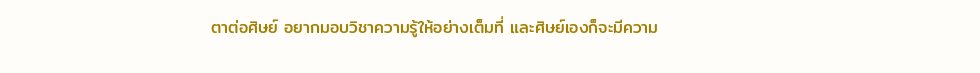ตาต่อศิษย์ อยากมอบวิชาความรู้ให้อย่างเต็มที่ และศิษย์เองก็จะมีความ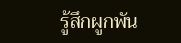รู้สึกผูกพัน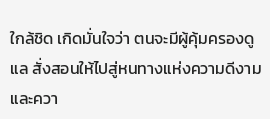ใกล้ชิด เกิดมั่นใจว่า ตนจะมีผู้คุ้มครองดูแล สั่งสอนให้ไปสู่หนทางแห่งความดีงาม และควา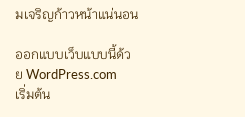มเจริญก้าวหน้าแน่นอน

ออกแบบเว็บแบบนี้ด้วย WordPress.com
เริ่มต้น